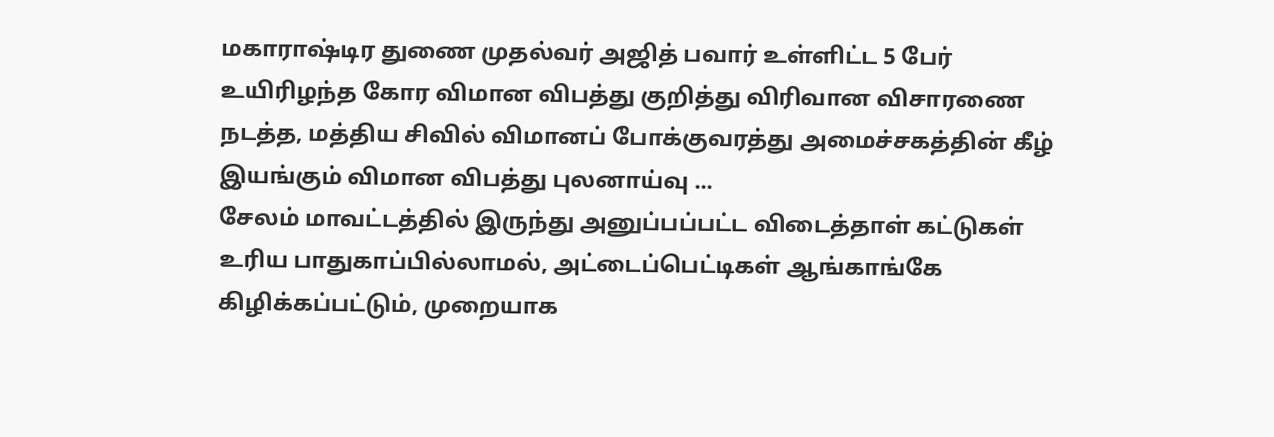மகாராஷ்டிர துணை முதல்வர் அஜித் பவார் உள்ளிட்ட 5 பேர் உயிரிழந்த கோர விமான விபத்து குறித்து விரிவான விசாரணை நடத்த, மத்திய சிவில் விமானப் போக்குவரத்து அமைச்சகத்தின் கீழ் இயங்கும் விமான விபத்து புலனாய்வு ...
சேலம் மாவட்டத்தில் இருந்து அனுப்பப்பட்ட விடைத்தாள் கட்டுகள் உரிய பாதுகாப்பில்லாமல், அட்டைப்பெட்டிகள் ஆங்காங்கே கிழிக்கப்பட்டும், முறையாக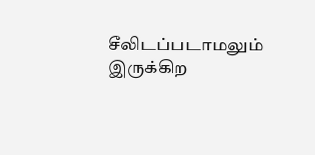சீலிடப்படாமலும் இருக்கிற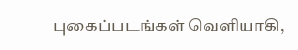புகைப்படங்கள் வெளியாகி,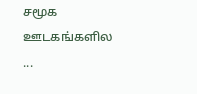சமூக ஊடகங்களில ...